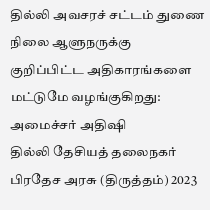தில்லி அவசரச் சட்டம் துணை நிலை ஆளுநருக்கு குறிப்பிட்ட அதிகாரங்களை மட்டுமே வழங்குகிறது: அமைச்சர் அதிஷி
தில்லி தேசியத் தலைநகர் பிரதேச அரசு (திருத்தம்) 2023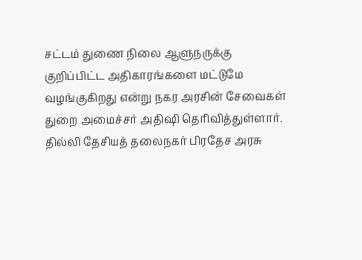சட்டம் துணை நிலை ஆளுநருக்கு குறிப்பிட்ட அதிகாரங்களை மட்டுமே வழங்குகிறது என்று நகர அரசின் சேவைகள் துறை அமைச்சர் அதிஷி தெரிவித்துள்ளார்.
தில்லி தேசியத் தலைநகர் பிரதேச அரசு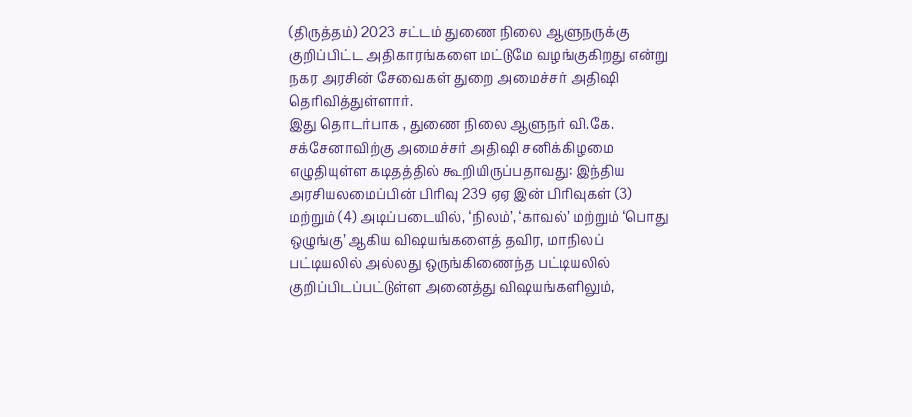(திருத்தம்) 2023 சட்டம் துணை நிலை ஆளுநருக்கு குறிப்பிட்ட அதிகாரங்களை மட்டுமே வழங்குகிறது என்று நகர அரசின் சேவைகள் துறை அமைச்சர் அதிஷி தெரிவித்துள்ளார்.
இது தொடர்பாக , துணை நிலை ஆளுநர் வி.கே. சக்சேனாவிற்கு அமைச்சர் அதிஷி சனிக்கிழமை எழுதியுள்ள கடிதத்தில் கூறியிருப்பதாவது: இந்திய அரசியலமைப்பின் பிரிவு 239 ஏஏ இன் பிரிவுகள் (3) மற்றும் (4) அடிப்படையில், ‘நிலம்’, ‘காவல்’ மற்றும் ‘பொது ஒழுங்கு’ ஆகிய விஷயங்களைத் தவிர, மாநிலப் பட்டியலில் அல்லது ஒருங்கிணைந்த பட்டியலில் குறிப்பிடப்பட்டுள்ள அனைத்து விஷயங்களிலும்,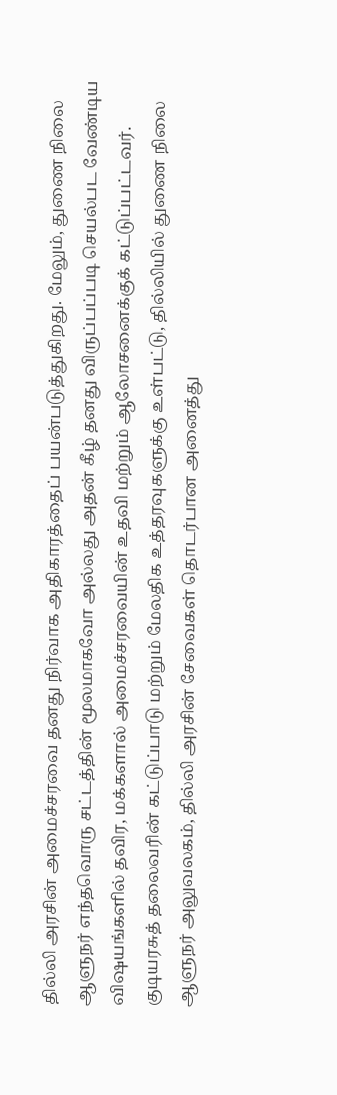தில்லி அரசின் அமைச்சரவை தனது நிர்வாக அதிகாரத்தைப் பயன்படுத்துகிறது. மேலும், துணை நிலை ஆளுநர் எந்தவொரு சட்டத்தின் மூலமாகவோ அல்லது அதன் கீழ் தனது விருப்பப்படி செயல்பட வேண்டிய விஷயங்களில் தவிர, மக்களால் அமைச்சரவையின் உதவி மற்றும் ஆலோசனைக்குக் கட்டுப்பட்டவர்.
குடியரசுத் தலைவரின் கட்டுப்பாடு மற்றும் மேலதிக உத்தரவுகளுக்கு உள்பட்டு, தில்லியில் துணை நிலை ஆளுநர் அலுவலகம், தில்லி அரசின் சேவைகள் தொடர்பான அனைத்து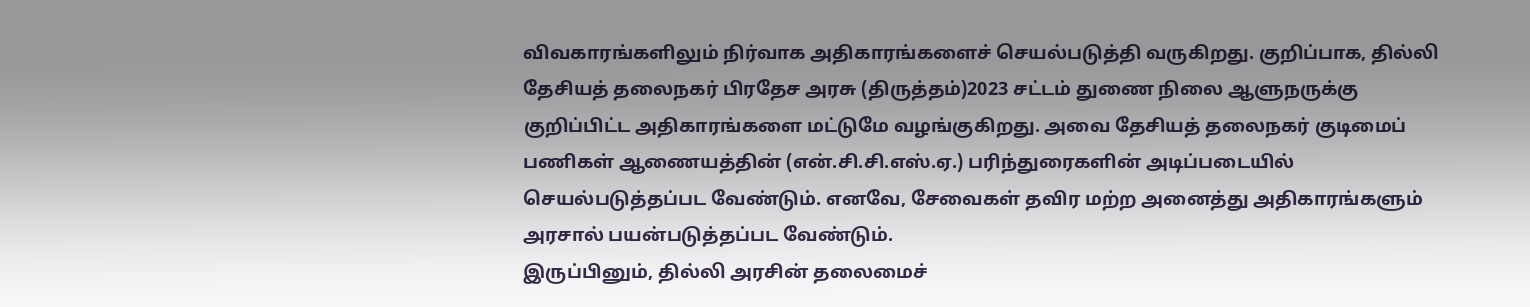விவகாரங்களிலும் நிர்வாக அதிகாரங்களைச் செயல்படுத்தி வருகிறது. குறிப்பாக, தில்லி தேசியத் தலைநகர் பிரதேச அரசு (திருத்தம்)2023 சட்டம் துணை நிலை ஆளுநருக்கு குறிப்பிட்ட அதிகாரங்களை மட்டுமே வழங்குகிறது. அவை தேசியத் தலைநகர் குடிமைப் பணிகள் ஆணையத்தின் (என்.சி.சி.எஸ்.ஏ.) பரிந்துரைகளின் அடிப்படையில் செயல்படுத்தப்பட வேண்டும். எனவே, சேவைகள் தவிர மற்ற அனைத்து அதிகாரங்களும் அரசால் பயன்படுத்தப்பட வேண்டும்.
இருப்பினும், தில்லி அரசின் தலைமைச்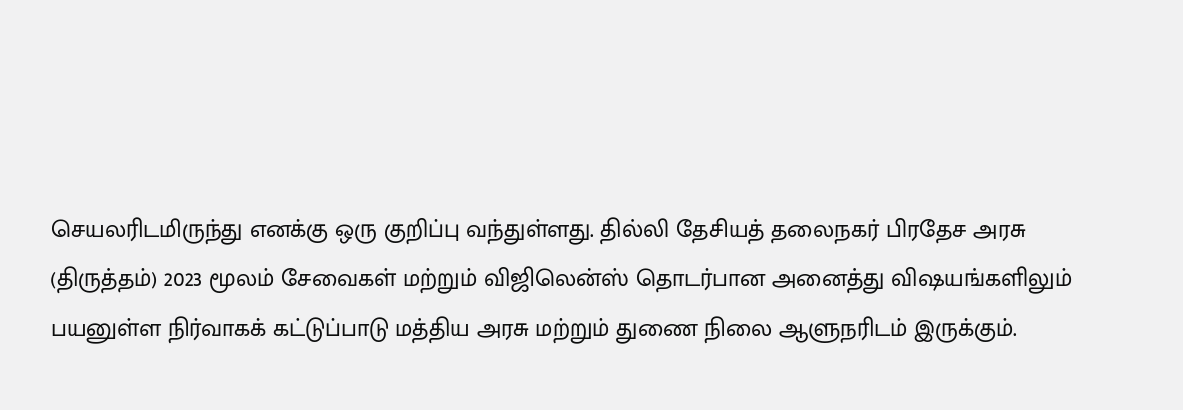செயலரிடமிருந்து எனக்கு ஒரு குறிப்பு வந்துள்ளது. தில்லி தேசியத் தலைநகர் பிரதேச அரசு (திருத்தம்) 2023 மூலம் சேவைகள் மற்றும் விஜிலென்ஸ் தொடர்பான அனைத்து விஷயங்களிலும் பயனுள்ள நிர்வாகக் கட்டுப்பாடு மத்திய அரசு மற்றும் துணை நிலை ஆளுநரிடம் இருக்கும்.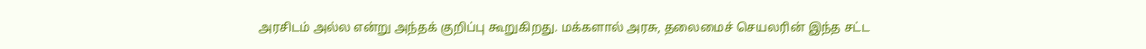அரசிடம் அல்ல என்று அந்தக் குறிப்பு கூறுகிறது. மக்களால் அரசு, தலைமைச் செயலரின் இந்த சட்ட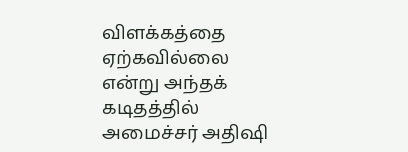விளக்கத்தை ஏற்கவில்லை என்று அந்தக் கடிதத்தில் அமைச்சர் அதிஷி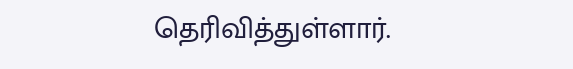தெரிவித்துள்ளார்.